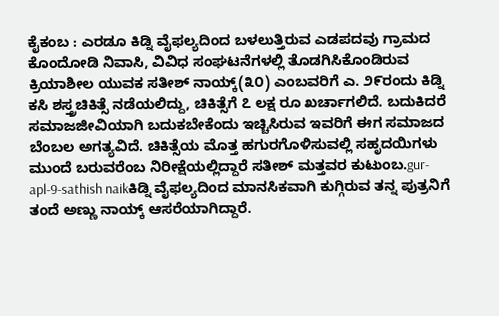ಕೈಕಂಬ : ಎರಡೂ ಕಿಡ್ನಿ ವೈಫಲ್ಯದಿಂದ ಬಳಲುತ್ತಿರುವ ಎಡಪದವು ಗ್ರಾಮದ ಕೊಂದೋಡಿ ನಿವಾಸಿ, ವಿವಿಧ ಸಂಘಟನೆಗಳಲ್ಲಿ ತೊಡಗಿಸಿಕೊಂಡಿರುವ ಕ್ರಿಯಾಶೀಲ ಯುವಕ ಸತೀಶ್ ನಾಯ್ಕ್(೩೦) ಎಂಬವರಿಗೆ ಎ. ೨೯ರಂದು ಕಿಡ್ನಿ ಕಸಿ ಶಸ್ತ್ರಚಿಕಿತ್ಸೆ ನಡೆಯಲಿದ್ದು, ಚಿಕಿತ್ಸೆಗೆ ೭ ಲಕ್ಷ ರೂ ಖರ್ಚಾಗಲಿದೆ. ಬದುಕಿದರೆ ಸಮಾಜಜೀವಿಯಾಗಿ ಬದುಕಬೇಕೆಂದು ಇಚ್ಚಿಸಿರುವ ಇವರಿಗೆ ಈಗ ಸಮಾಜದ ಬೆಂಬಲ ಅಗತ್ಯವಿದೆ. ಚಿಕಿತ್ಸೆಯ ಮೊತ್ತ ಹಗುರಗೊಳಿಸುವಲ್ಲಿ ಸಹೃದಯಿಗಳು ಮುಂದೆ ಬರುವರೆಂಬ ನಿರೀಕ್ಷೆಯಲ್ಲಿದ್ದಾರೆ ಸತೀಶ್ ಮತ್ತವರ ಕುಟುಂಬ.gur-apl-9-sathish naikಕಿಡ್ನಿ ವೈಫಲ್ಯದಿಂದ ಮಾನಸಿಕವಾಗಿ ಕುಗ್ಗಿರುವ ತನ್ನ ಪುತ್ರನಿಗೆ ತಂದೆ ಅಣ್ಣು ನಾಯ್ಕ್ ಆಸರೆಯಾಗಿದ್ದಾರೆ.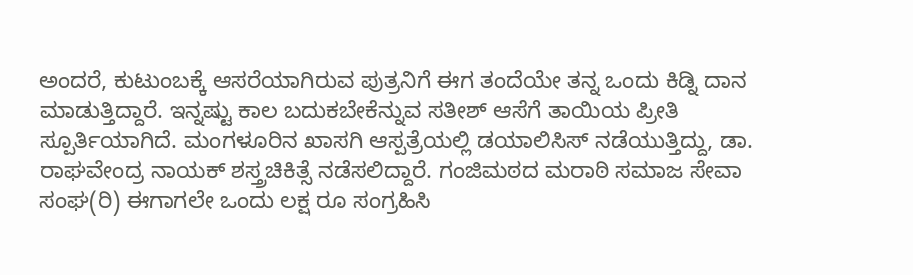ಅಂದರೆ, ಕುಟುಂಬಕ್ಕೆ ಆಸರೆಯಾಗಿರುವ ಪುತ್ರನಿಗೆ ಈಗ ತಂದೆಯೇ ತನ್ನ ಒಂದು ಕಿಡ್ನಿ ದಾನ ಮಾಡುತ್ತಿದ್ದಾರೆ. ಇನ್ನಷ್ಟು ಕಾಲ ಬದುಕಬೇಕೆನ್ನುವ ಸತೀಶ್ ಆಸೆಗೆ ತಾಯಿಯ ಪ್ರೀತಿ ಸ್ಪೂರ್ತಿಯಾಗಿದೆ. ಮಂಗಳೂರಿನ ಖಾಸಗಿ ಆಸ್ಪತ್ರೆಯಲ್ಲಿ ಡಯಾಲಿಸಿಸ್ ನಡೆಯುತ್ತಿದ್ದು, ಡಾ. ರಾಘವೇಂದ್ರ ನಾಯಕ್ ಶಸ್ತ್ರಚಿಕಿತ್ಸೆ ನಡೆಸಲಿದ್ದಾರೆ. ಗಂಜಿಮಠದ ಮರಾಠಿ ಸಮಾಜ ಸೇವಾ ಸಂಘ(ರಿ) ಈಗಾಗಲೇ ಒಂದು ಲಕ್ಷ ರೂ ಸಂಗ್ರಹಿಸಿ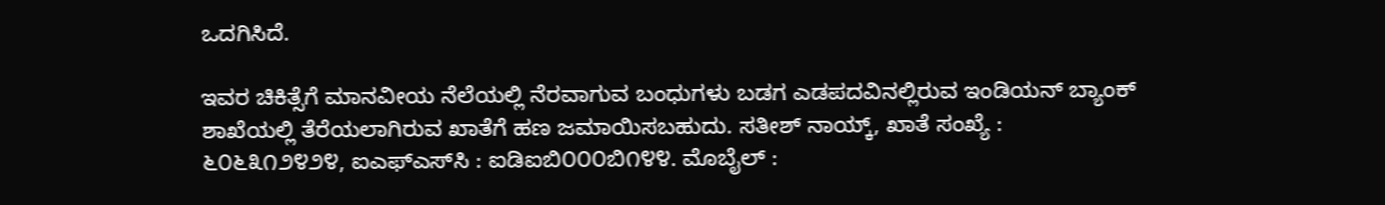ಒದಗಿಸಿದೆ.

ಇವರ ಚಿಕಿತ್ಸೆಗೆ ಮಾನವೀಯ ನೆಲೆಯಲ್ಲಿ ನೆರವಾಗುವ ಬಂಧುಗಳು ಬಡಗ ಎಡಪದವಿನಲ್ಲಿರುವ ಇಂಡಿಯನ್ ಬ್ಯಾಂಕ್ ಶಾಖೆಯಲ್ಲಿ ತೆರೆಯಲಾಗಿರುವ ಖಾತೆಗೆ ಹಣ ಜಮಾಯಿಸಬಹುದು. ಸತೀಶ್ ನಾಯ್ಕ್, ಖಾತೆ ಸಂಖ್ಯೆ : ೬೦೬೩೧೨೪೨೪, ಐಎಫ್‌ಎಸ್‌ಸಿ : ಐಡಿಐಬಿ೦೦೦ಬಿ೧೪೪. ಮೊಬೈಲ್ :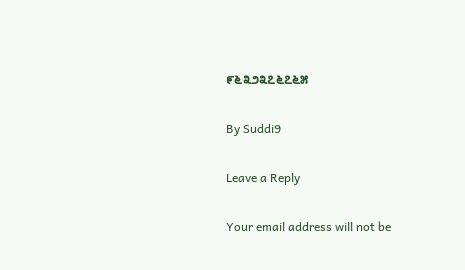೯೬೩೨೩೭೬೭೬೫

By Suddi9

Leave a Reply

Your email address will not be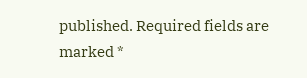published. Required fields are marked *